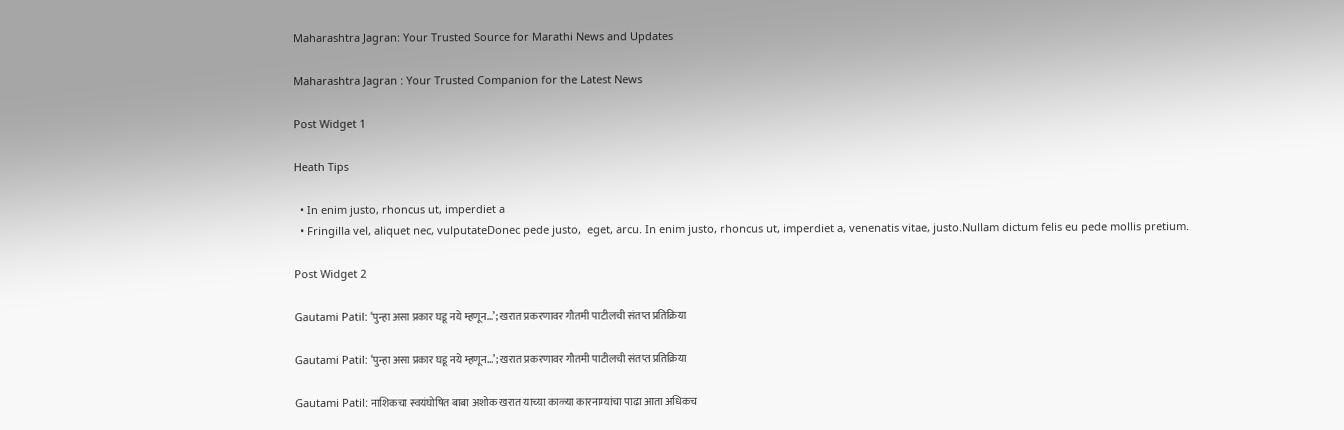Maharashtra Jagran: Your Trusted Source for Marathi News and Updates

Maharashtra Jagran : Your Trusted Companion for the Latest News

Post Widget 1

Heath Tips

  • In enim justo, rhoncus ut, imperdiet a
  • Fringilla vel, aliquet nec, vulputateDonec pede justo,  eget, arcu. In enim justo, rhoncus ut, imperdiet a, venenatis vitae, justo.Nullam dictum felis eu pede mollis pretium.

Post Widget 2

Gautami Patil: ‘पुन्हा असा प्रकार घडू नये म्हणून…’; खरात प्रकरणावर गौतमी पाटीलची संतप्त प्रतिक्रिया

Gautami Patil: ‘पुन्हा असा प्रकार घडू नये म्हणून…’; खरात प्रकरणावर गौतमी पाटीलची संतप्त प्रतिक्रिया

Gautami Patil: नाशिकचा स्वयंघोषित बाबा अशोक खरात याच्या काळ्या कारनाम्यांचा पाढा आता अधिकच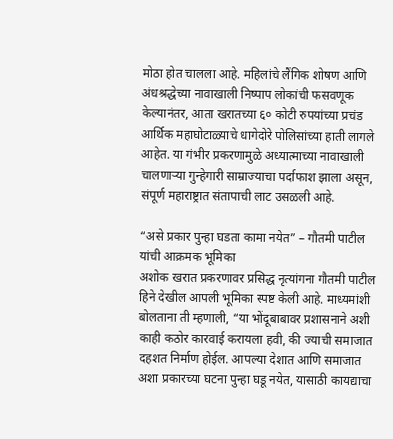मोठा होत चालला आहे. महिलांचे लैंगिक शोषण आणि अंधश्रद्धेच्या नावाखाली निष्पाप लोकांची फसवणूक केल्यानंतर, आता खरातच्या ६० कोटी रुपयांच्या प्रचंड आर्थिक महाघोटाळ्याचे धागेदोरे पोलिसांच्या हाती लागले आहेत. या गंभीर प्रकरणामुळे अध्यात्माच्या नावाखाली चालणाऱ्या गुन्हेगारी साम्राज्याचा पर्दाफाश झाला असून, संपूर्ण महाराष्ट्रात संतापाची लाट उसळली आहे.

“असे प्रकार पुन्हा घडता कामा नयेत” – गौतमी पाटील यांची आक्रमक भूमिका
अशोक खरात प्रकरणावर प्रसिद्ध नृत्यांगना गौतमी पाटील हिने देखील आपली भूमिका स्पष्ट केली आहे. माध्यमांशी बोलताना ती म्हणाली, “या भोंदूबाबावर प्रशासनाने अशी काही कठोर कारवाई करायला हवी, की ज्याची समाजात दहशत निर्माण होईल. आपल्या देशात आणि समाजात अशा प्रकारच्या घटना पुन्हा घडू नयेत, यासाठी कायद्याचा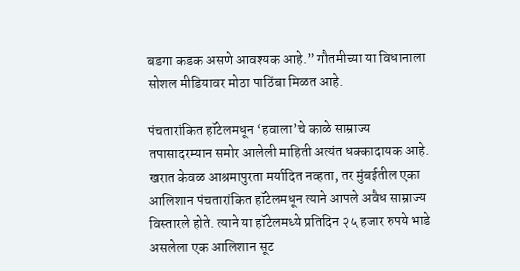बडगा कडक असणे आवश्यक आहे.” गौतमीच्या या विधानाला सोशल मीडियावर मोठा पाठिंबा मिळत आहे.

पंचतारांकित हॉटेलमधून ‘हवाला’चे काळे साम्राज्य
तपासादरम्यान समोर आलेली माहिती अत्यंत धक्कादायक आहे. खरात केवळ आश्रमापुरता मर्यादित नव्हता, तर मुंबईतील एका आलिशान पंचतारांकित हॉटेलमधून त्याने आपले अवैध साम्राज्य विस्तारले होते. त्याने या हॉटेलमध्ये प्रतिदिन २५ हजार रुपये भाडे असलेला एक आलिशान सूट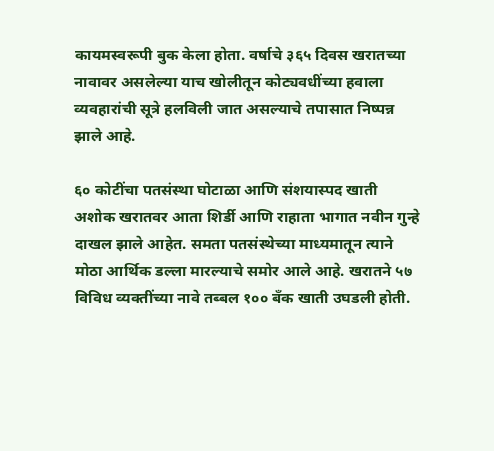कायमस्वरूपी बुक केला होता. वर्षाचे ३६५ दिवस खरातच्या नावावर असलेल्या याच खोलीतून कोट्यवधींच्या हवाला व्यवहारांची सूत्रे हलविली जात असल्याचे तपासात निष्पन्न झाले आहे.

६० कोटींचा पतसंस्था घोटाळा आणि संशयास्पद खाती
अशोक खरातवर आता शिर्डी आणि राहाता भागात नवीन गुन्हे दाखल झाले आहेत. समता पतसंस्थेच्या माध्यमातून त्याने मोठा आर्थिक डल्ला मारल्याचे समोर आले आहे. खरातने ५७ विविध व्यक्तींच्या नावे तब्बल १०० बँक खाती उघडली होती.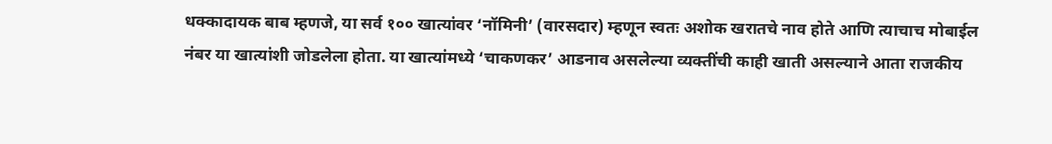धक्कादायक बाब म्हणजे, या सर्व १०० खात्यांवर ‘नॉमिनी’ (वारसदार) म्हणून स्वतः अशोक खरातचे नाव होते आणि त्याचाच मोबाईल नंबर या खात्यांशी जोडलेला होता. या खात्यांमध्ये ‘चाकणकर’ आडनाव असलेल्या व्यक्तींची काही खाती असल्याने आता राजकीय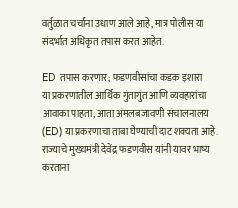वर्तुळात चर्चांना उधाण आले आहे, मात्र पोलीस या संदर्भात अधिकृत तपास करत आहेत.

ED तपास करणार; फडणवीसांचा कडक इशारा
या प्रकरणातील आर्थिक गुंतागुंत आणि व्यवहारांचा आवाका पाहता, आता अंमलबजावणी संचालनालय (ED) या प्रकरणाचा ताबा घेण्याची दाट शक्यता आहे. राज्याचे मुख्यमंत्री देवेंद्र फडणवीस यांनी यावर भाष्य करताना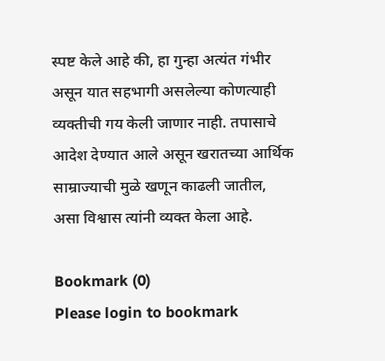स्पष्ट केले आहे की, हा गुन्हा अत्यंत गंभीर असून यात सहभागी असलेल्या कोणत्याही व्यक्तीची गय केली जाणार नाही. तपासाचे आदेश देण्यात आले असून खरातच्या आर्थिक साम्राज्याची मुळे खणून काढली जातील, असा विश्वास त्यांनी व्यक्त केला आहे.

Bookmark (0)
Please login to bookmark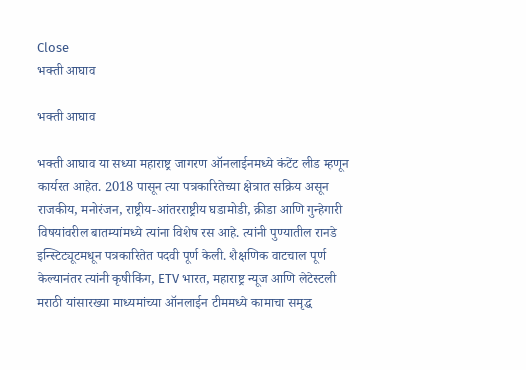Close
भक्ती आघाव

भक्ती आघाव

भक्ती आघाव या सध्या महाराष्ट्र जागरण ऑनलाईनमध्ये कंटेंट लीड म्हणून कार्यरत आहेत. 2018 पासून त्या पत्रकारितेच्या क्षेत्रात सक्रिय असून राजकीय, मनोरंजन, राष्ट्रीय-आंतरराष्ट्रीय घडामोडी, क्रीडा आणि गुन्हेगारी विषयांवरील बातम्यांमध्ये त्यांना विशेष रस आहे. त्यांनी पुण्यातील रानडे इन्स्टिट्यूटमधून पत्रकारितेत पदवी पूर्ण केली. शैक्षणिक वाटचाल पूर्ण केल्यानंतर त्यांनी कृषीकिंग, ETV भारत, महाराष्ट्र न्यूज आणि लेटेस्टली मराठी यांसारख्या माध्यमांच्या ऑनलाईन टीममध्ये कामाचा समृद्ध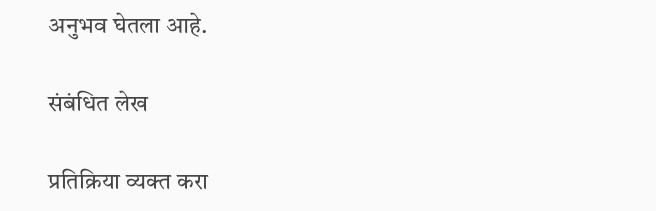अनुभव घेतला आहे.

संबंधित लेख

प्रतिक्रिया व्यक्त करा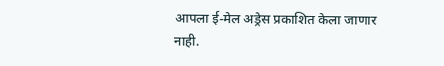आपला ई-मेल अड्रेस प्रकाशित केला जाणार नाही.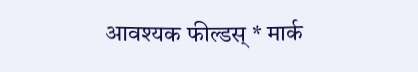आवश्यक फील्डस् * मार्क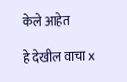केले आहेत

हे देखील वाचा x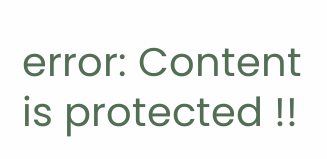error: Content is protected !!